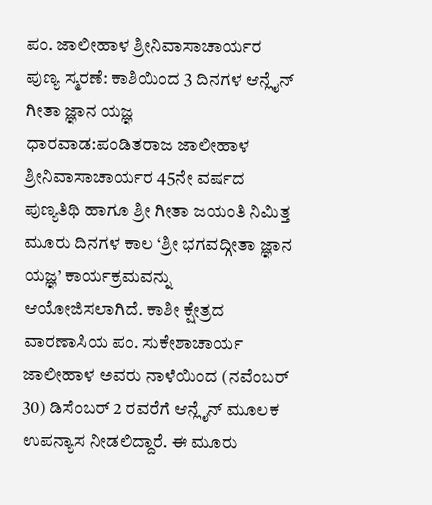ಪಂ. ಜಾಲೀಹಾಳ ಶ್ರೀನಿವಾಸಾಚಾರ್ಯರ ಪುಣ್ಯ ಸ್ಮರಣೆ: ಕಾಶಿಯಿಂದ 3 ದಿನಗಳ ಆನ್ಲೈನ್ ಗೀತಾ ಜ್ಞಾನ ಯಜ್ಞ
ಧಾರವಾಡ:ಪಂಡಿತರಾಜ ಜಾಲೀಹಾಳ ಶ್ರೀನಿವಾಸಾಚಾರ್ಯರ 45ನೇ ವರ್ಷದ ಪುಣ್ಯತಿಥಿ ಹಾಗೂ ಶ್ರೀ ಗೀತಾ ಜಯಂತಿ ನಿಮಿತ್ತ ಮೂರು ದಿನಗಳ ಕಾಲ ‘ಶ್ರೀ ಭಗವದ್ಗೀತಾ ಜ್ಞಾನ ಯಜ್ಞ’ ಕಾರ್ಯಕ್ರಮವನ್ನು ಆಯೋಜಿಸಲಾಗಿದೆ. ಕಾಶೀ ಕ್ಷೇತ್ರದ ವಾರಣಾಸಿಯ ಪಂ. ಸುಕೇಶಾಚಾರ್ಯ ಜಾಲೀಹಾಳ ಅವರು ನಾಳೆಯಿಂದ (ನವೆಂಬರ್ 30) ಡಿಸೆಂಬರ್ 2 ರವರೆಗೆ ಆನ್ಲೈನ್ ಮೂಲಕ ಉಪನ್ಯಾಸ ನೀಡಲಿದ್ದಾರೆ. ಈ ಮೂರು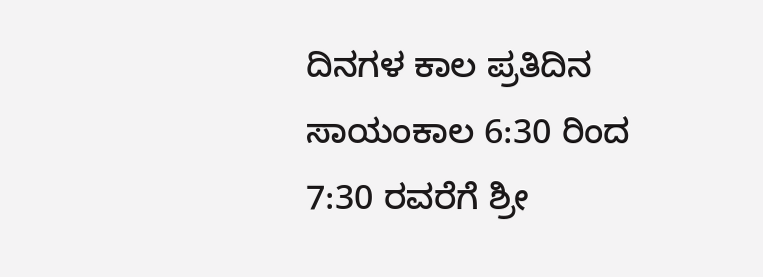ದಿನಗಳ ಕಾಲ ಪ್ರತಿದಿನ ಸಾಯಂಕಾಲ 6:30 ರಿಂದ 7:30 ರವರೆಗೆ ಶ್ರೀ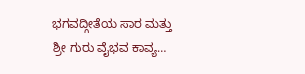ಭಗವದ್ಗೀತೆಯ ಸಾರ ಮತ್ತು ಶ್ರೀ ಗುರು ವೈಭವ ಕಾವ್ಯ…